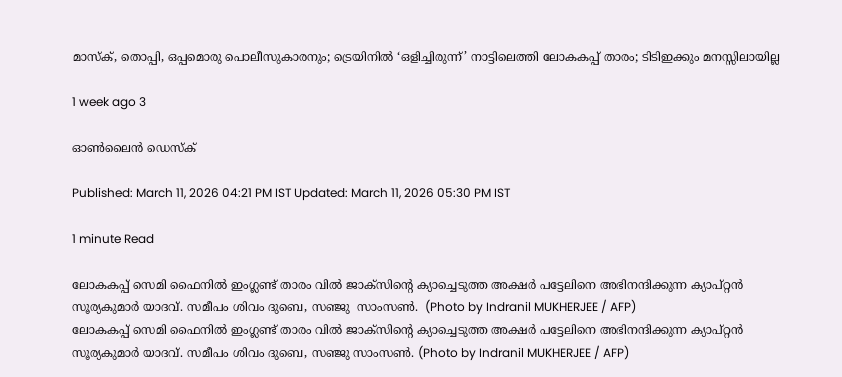മാസ്ക്, തൊപ്പി, ഒപ്പമൊരു പൊലീസുകാരനും; ട്രെയിനിൽ ‘ഒളിച്ചിരുന്ന്’ നാട്ടിലെത്തി ലോകകപ്പ് താരം; ടിടിഇക്കും മനസ്സിലായില്ല

1 week ago 3

ഓൺലൈൻ ഡെസ്‌ക്

Published: March 11, 2026 04:21 PM IST Updated: March 11, 2026 05:30 PM IST

1 minute Read

ലോകകപ്പ് സെമി ഫൈനിൽ ഇംഗ്ലണ്ട് താരം വിൽ ജാ‌ക്‌സിന്റെ ക്യാച്ചെടുത്ത അക്ഷർ പട്ടേലിനെ അഭിനന്ദിക്കുന്ന ക്യാപ്റ്റൻ സൂര്യകുമാർ യാദവ്. സമീപം ശിവം ദുബെ, സഞ്ജു  സാംസൺ.  (Photo by Indranil MUKHERJEE / AFP)
ലോകകപ്പ് സെമി ഫൈനിൽ ഇംഗ്ലണ്ട് താരം വിൽ ജാ‌ക്‌സിന്റെ ക്യാച്ചെടുത്ത അക്ഷർ പട്ടേലിനെ അഭിനന്ദിക്കുന്ന ക്യാപ്റ്റൻ സൂര്യകുമാർ യാദവ്. സമീപം ശിവം ദുബെ, സഞ്ജു സാംസൺ. (Photo by Indranil MUKHERJEE / AFP)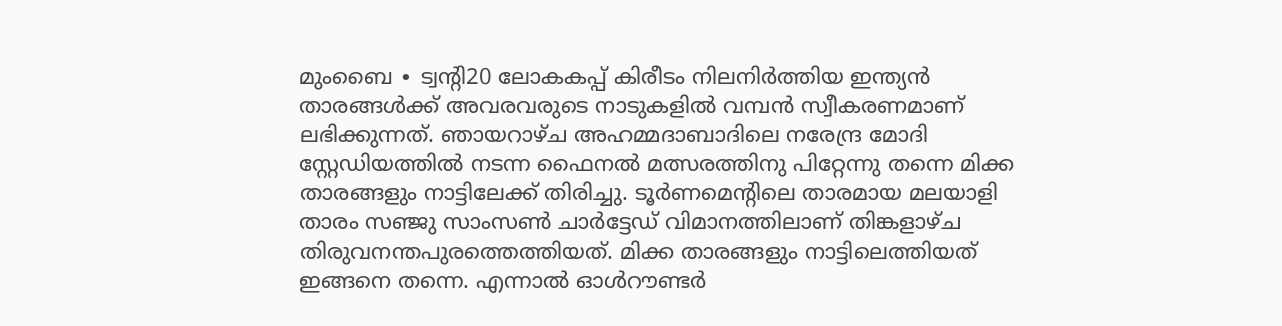മുംബൈ ∙ ട്വന്റി20 ലോകകപ്പ് കിരീടം നിലനിർത്തിയ ഇന്ത്യൻ താരങ്ങൾക്ക് അവരവരുടെ നാടുകളിൽ വമ്പൻ സ്വീകരണമാണ് ലഭിക്കുന്നത്. ഞായറാഴ്ച അഹമ്മദാബാദിലെ നരേന്ദ്ര മോദി സ്റ്റേഡിയത്തിൽ നടന്ന ഫൈനൽ മത്സരത്തിനു പിറ്റേന്നു തന്നെ മിക്ക താരങ്ങളും നാട്ടിലേക്ക് തിരിച്ചു. ടൂർണമെന്റിലെ താരമായ മലയാളി താരം സഞ്ജു സാംസൺ ചാർട്ടേഡ് വിമാനത്തിലാണ് തിങ്കളാഴ്ച തിരുവനന്തപുരത്തെത്തിയത്. മിക്ക താരങ്ങളും നാട്ടിലെത്തിയത് ഇങ്ങനെ തന്നെ. എന്നാൽ ഓൾറൗണ്ടർ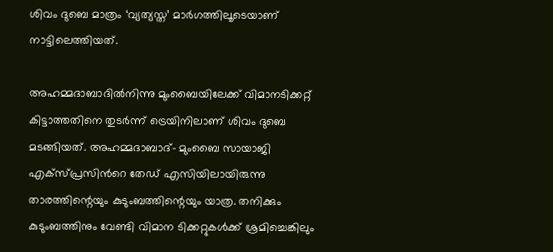ശിവം ദുബെ മാത്രം ‘വ്യത്യസ്ത’ മാർഗത്തിലൂടെയാണ് നാട്ടിലെത്തിയത്.

അഹമ്മദാബാദിൽനിന്നു മുംബൈയിലേക്ക് വിമാനടിക്കറ്റ് കിട്ടാത്തതിനെ തുടർന്ന് ട്രെയിനിലാണ് ശിവം ദുബെ മടങ്ങിയത്. അഹമ്മദാബാദ്– മുംബൈ സായാജി എക്സ്പ്രസിന്‍റെ തേഡ് എസിയിലായിരുന്നു താരത്തിന്റെയും കുടുംബത്തിന്റെയും യാത്ര. തനിക്കും കുടുംബത്തിനും വേണ്ടി വിമാന ടിക്കറ്റുകൾക്ക് ശ്രമിച്ചെങ്കിലും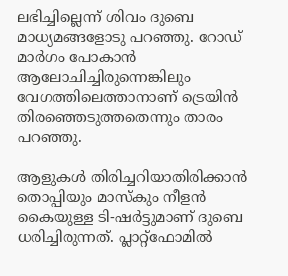ലഭിച്ചില്ലെന്ന് ശിവം ദുബെ മാധ്യമങ്ങളോടു പറഞ്ഞു. റോഡ് മാർഗം പോകാൻ ആലോചിച്ചിരുന്നെങ്കിലും വേഗത്തിലെത്താനാണ് ട്രെയിൻ തിരഞ്ഞെടുത്തതെന്നും താരം പറഞ്ഞു.

ആളുകൾ തിരിച്ചറിയാതിരിക്കാൻ തൊപ്പിയും മാസ്കും നീളൻ കൈയുള്ള ടി-ഷർട്ടുമാണ് ദുബെ ധരിച്ചിരുന്നത്. പ്ലാറ്റ്‌ഫോമിൽ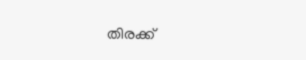തിരക്ക്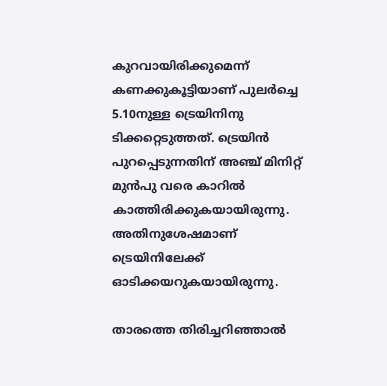കുറവായിരിക്കുമെന്ന് കണക്കുകൂട്ടിയാണ് പുലർച്ചെ 5.10നുള്ള ട്രെയിനിനു ടിക്കറ്റെടുത്തത്. ട്രെയിൻ പുറപ്പെടുന്നതിന് അഞ്ച് മിനിറ്റ് മുൻപു വരെ കാറിൽ കാത്തിരിക്കുകയായിരുന്നു. അതിനുശേഷമാണ് ട്രെയിനിലേക്ക് ഓടിക്കയറുകയായിരുന്നു.

താരത്തെ തിരിച്ചറിഞ്ഞാൽ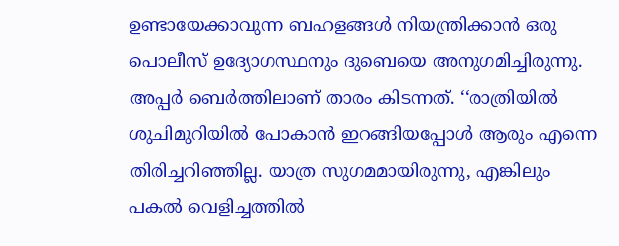ഉണ്ടായേക്കാവുന്ന ബഹളങ്ങൾ നിയന്ത്രിക്കാൻ ഒരു പൊലീസ് ഉദ്യോഗസ്ഥനും ദുബെയെ അനുഗമിച്ചിരുന്നു. അപ്പർ ബെർത്തിലാണ് താരം കിടന്നത്. ‘‘രാത്രിയിൽ ശുചിമുറിയിൽ പോകാൻ ഇറങ്ങിയപ്പോൾ ആരും എന്നെ തിരിച്ചറിഞ്ഞില്ല. യാത്ര സുഗമമായിരുന്നു, എങ്കിലും പകൽ വെളിച്ചത്തിൽ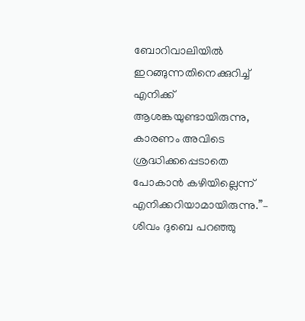ബോറിവാലിയിൽ ഇറങ്ങുന്നതിനെക്കുറിച്ച് എനിക്ക് ആശങ്കയുണ്ടായിരുന്നു, കാരണം അവിടെ ശ്രദ്ധിക്കപ്പെടാതെ പോകാൻ കഴിയില്ലെന്ന് എനിക്കറിയാമായിരുന്നു.’’– ശിവം ദുബെ പറഞ്ഞു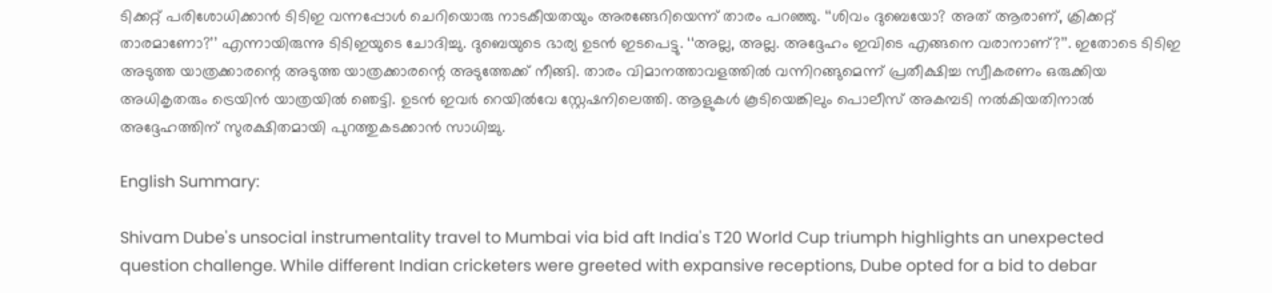ടിക്കറ്റ് പരിശോധിക്കാൻ ടിടിഇ വന്നപ്പോൾ ചെറിയൊരു നാടകീയതയും അരങ്ങേറിയെന്ന് താരം പറഞ്ഞു. ‘‘ശിവം ദുബെയോ? അത് ആരാണ്, ക്രിക്കറ്റ് താരമാണോ?’’ എന്നായിരുന്നു ടിടിഇയുടെ ചോദിച്ചു. ദുബെയുടെ ഭാര്യ ഉടൻ ഇടപെട്ടു. ‘‘അല്ല, അല്ല. അദ്ദേഹം ഇവിടെ എങ്ങനെ വരാനാണ്?’’. ഇതോടെ ടിടിഇ അടുത്ത യാത്രക്കാരന്റെ അടുത്ത യാത്രക്കാരന്റെ അടുത്തേക്ക് നീങ്ങി. താരം വിമാനത്താവളത്തിൽ വന്നിറങ്ങുമെന്ന് പ്രതീക്ഷിച്ച സ്വീകരണം ഒരുക്കിയ അധികൃതരും ട്രെയിൻ യാത്രയിൽ ഞെട്ടി. ഉടൻ ഇവർ റെയിൽവേ സ്റ്റേഷനിലെത്തി. ആളുകൾ കൂടിയെങ്കിലും പൊലീസ് അകമ്പടി നൽകിയതിനാൽ അദ്ദേഹത്തിന് സുരക്ഷിതമായി പുറത്തുകടക്കാൻ സാധിച്ചു.

English Summary:

Shivam Dube's unsocial instrumentality travel to Mumbai via bid aft India's T20 World Cup triumph highlights an unexpected question challenge. While different Indian cricketers were greeted with expansive receptions, Dube opted for a bid to debar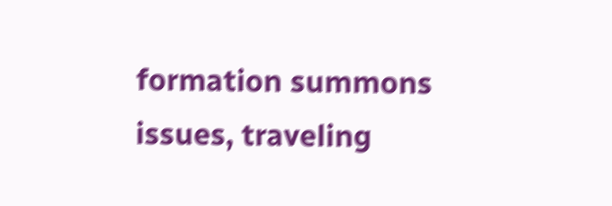formation summons issues, traveling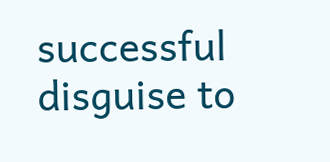successful disguise to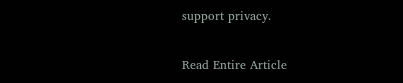support privacy.

Read Entire Article